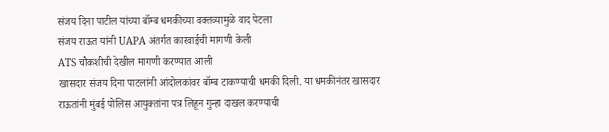संजय दिना पाटील यांच्या बॉम्ब धमकीच्या वक्तव्यामुळे वाद पेटला
संजय राऊत यांनी UAPA अंतर्गत कारवाईची मागणी केली
ATS चौकशीची देखील मागणी करण्यात आली
खासदार संजय दिना पाटलांनी आंदोलकांवर बॉम्ब टाकण्याची धमकी दिली. या धमकीनंतर खासदार राऊतांनी मुंबई पोलिस आयुक्तांना पत्र लिहून गुन्हा दाखल करण्याची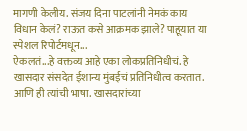मागणी केलीय. संजय दिना पाटलांनी नेमकं काय विधान केलं? राऊत कसे आक्रमक झाले? पाहूयात या स्पेशल रिपोर्टमधून...
ऐकलतं...हे वक्तव्य आहे एका लोकप्रतिनिधीचं. हे खासदार संसदेत ईशान्य मुंबईचं प्रतिनिधीत्व करतात. आणि ही त्यांची भाषा. खासदारांच्या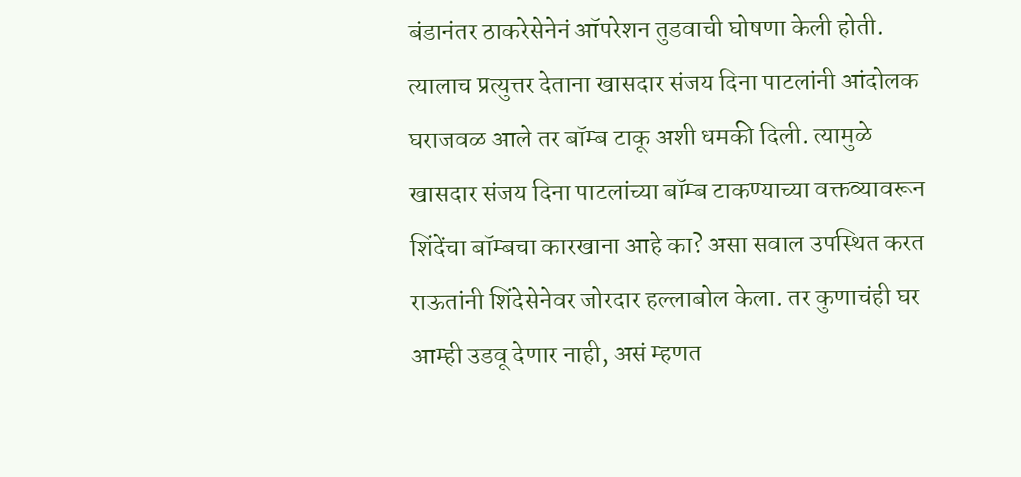बंडानंतर ठाकरेसेनेनं ऑपरेशन तुडवाची घोषणा केली होती. त्यालाच प्रत्युत्तर देताना खासदार संजय दिना पाटलांनी आंदोलक घराजवळ आले तर बॉम्ब टाकू अशी धमकी दिली. त्यामुळे खासदार संजय दिना पाटलांच्या बॉम्ब टाकण्याच्या वक्तव्यावरून शिंदेंचा बॉम्बचा कारखाना आहे का? असा सवाल उपस्थित करत राऊतांनी शिंदेसेनेवर जोरदार हल्लाबोल केला. तर कुणाचंही घर आम्ही उडवू देणार नाही, असं म्हणत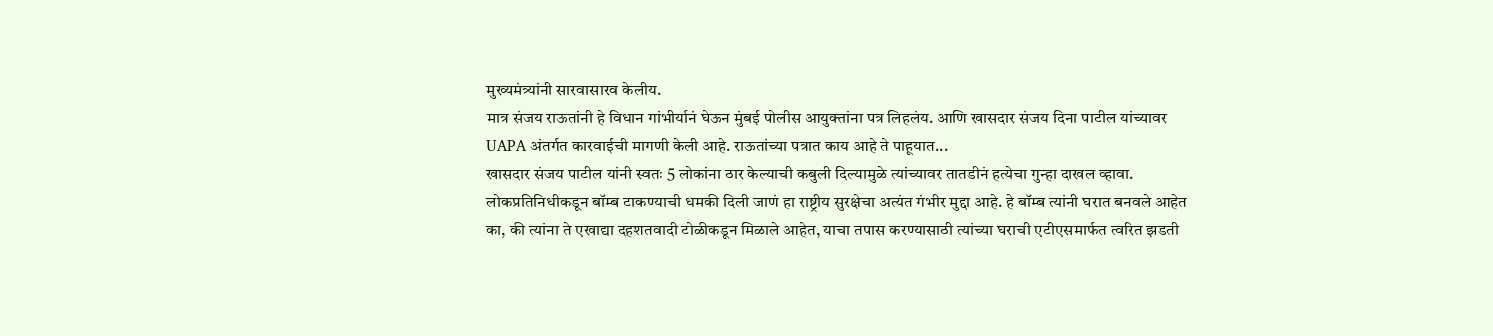मुख्यमंत्र्यांनी सारवासारव केलीय.
मात्र संजय राऊतांनी हे विधान गांभीर्यानं घेऊन मुंबई पोलीस आयुक्तांना पत्र लिहलंय. आणि खासदार संजय दिना पाटील यांच्यावर UAPA अंतर्गत कारवाईची मागणी केली आहे. राऊतांच्या पत्रात काय आहे ते पाहूयात...
खासदार संजय पाटील यांनी स्वतः 5 लोकांना ठार केल्याची कबुली दिल्यामुळे त्यांच्यावर तातडीनं हत्येचा गुन्हा दाखल व्हावा. लोकप्रतिनिधीकडून बॉम्ब टाकण्याची धमकी दिली जाणं हा राष्ट्रीय सुरक्षेचा अत्यंत गंभीर मुद्दा आहे. हे बॉम्ब त्यांनी घरात बनवले आहेत का, की त्यांना ते एखाद्या दहशतवादी टोळीकडून मिळाले आहेत, याचा तपास करण्यासाठी त्यांच्या घराची एटीएसमार्फत त्वरित झडती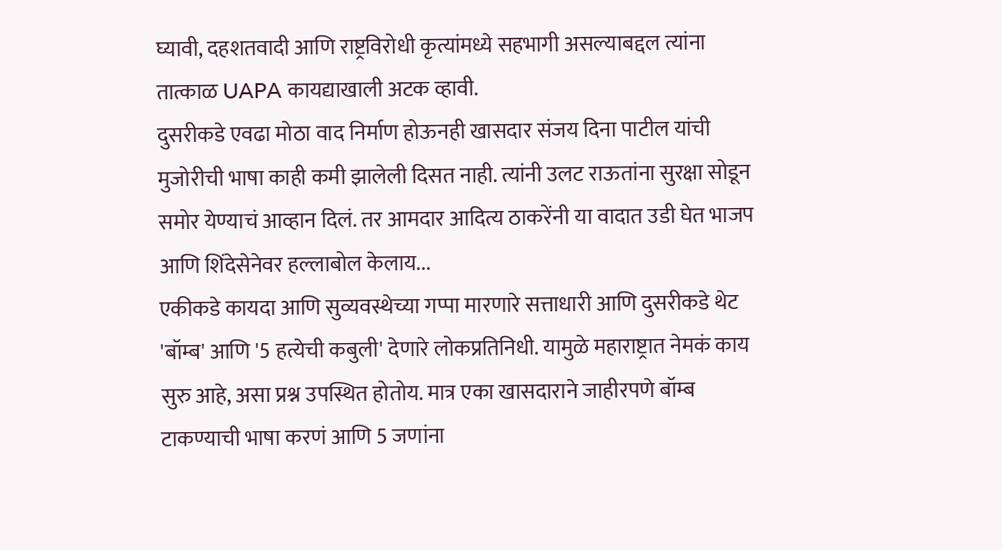घ्यावी, दहशतवादी आणि राष्ट्रविरोधी कृत्यांमध्ये सहभागी असल्याबद्दल त्यांना तात्काळ UAPA कायद्याखाली अटक व्हावी.
दुसरीकडे एवढा मोठा वाद निर्माण होऊनही खासदार संजय दिना पाटील यांची मुजोरीची भाषा काही कमी झालेली दिसत नाही. त्यांनी उलट राऊतांना सुरक्षा सोडून समोर येण्याचं आव्हान दिलं. तर आमदार आदित्य ठाकरेंनी या वादात उडी घेत भाजप आणि शिंदेसेनेवर हल्लाबोल केलाय...
एकीकडे कायदा आणि सुव्यवस्थेच्या गप्पा मारणारे सत्ताधारी आणि दुसरीकडे थेट 'बॉम्ब' आणि '5 हत्येची कबुली' देणारे लोकप्रतिनिधी. यामुळे महाराष्ट्रात नेमकं काय सुरु आहे, असा प्रश्न उपस्थित होतोय. मात्र एका खासदाराने जाहीरपणे बॉम्ब टाकण्याची भाषा करणं आणि 5 जणांना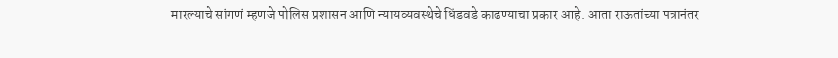मारल्याचे सांगणं म्हणजे पोलिस प्रशासन आणि न्यायव्यवस्थेचे धिंडवडे काढण्याचा प्रकार आहे. आता राऊतांच्या पत्रानंतर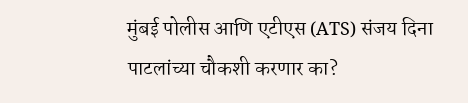मुंबई पोलीस आणि एटीएस (ATS) संजय दिना पाटलांच्या चौकशी करणार का?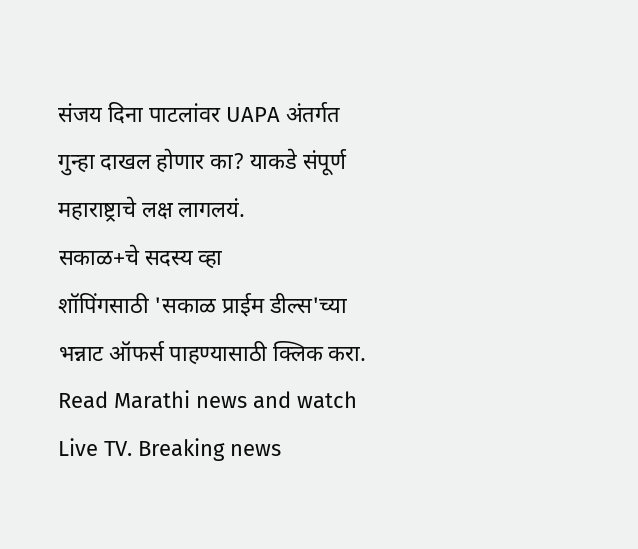संजय दिना पाटलांवर UAPA अंतर्गत गुन्हा दाखल होणार का? याकडे संपूर्ण महाराष्ट्राचे लक्ष लागलयं.
सकाळ+चे सदस्य व्हा
शॉपिंगसाठी 'सकाळ प्राईम डील्स'च्या भन्नाट ऑफर्स पाहण्यासाठी क्लिक करा.
Read Marathi news and watch Live TV. Breaking news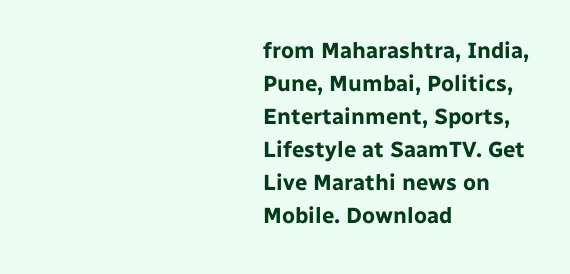from Maharashtra, India, Pune, Mumbai, Politics, Entertainment, Sports, Lifestyle at SaamTV. Get Live Marathi news on Mobile. Download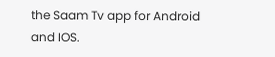the Saam Tv app for Android and IOS.